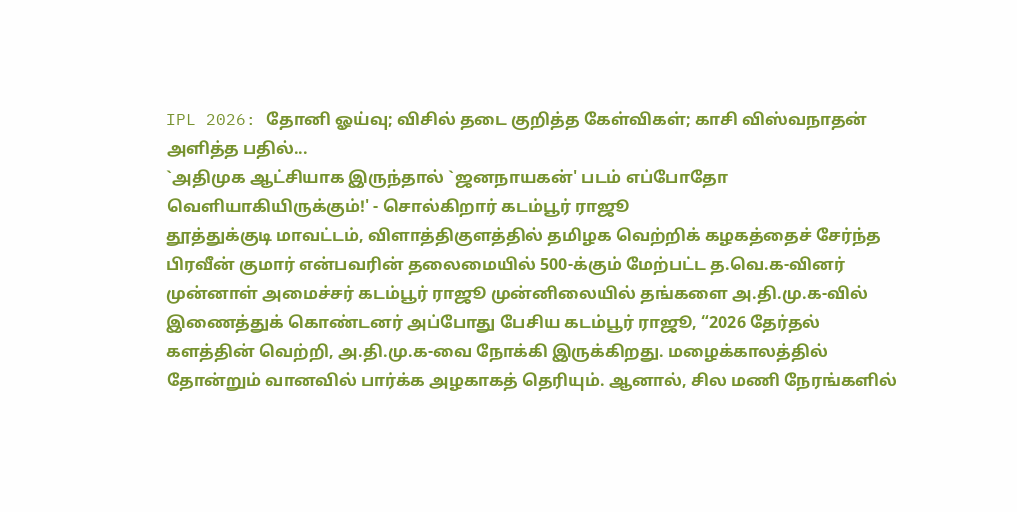IPL 2026: தோனி ஓய்வு; விசில் தடை குறித்த கேள்விகள்; காசி விஸ்வநாதன் அளித்த பதில்...
`அதிமுக ஆட்சியாக இருந்தால் `ஜனநாயகன்' படம் எப்போதோ வெளியாகியிருக்கும்!' - சொல்கிறார் கடம்பூர் ராஜூ
தூத்துக்குடி மாவட்டம், விளாத்திகுளத்தில் தமிழக வெற்றிக் கழகத்தைச் சேர்ந்த பிரவீன் குமார் என்பவரின் தலைமையில் 500-க்கும் மேற்பட்ட த.வெ.க-வினர் முன்னாள் அமைச்சர் கடம்பூர் ராஜூ முன்னிலையில் தங்களை அ.தி.மு.க-வில் இணைத்துக் கொண்டனர் அப்போது பேசிய கடம்பூர் ராஜூ, “2026 தேர்தல் களத்தின் வெற்றி, அ.தி.மு.க-வை நோக்கி இருக்கிறது. மழைக்காலத்தில் தோன்றும் வானவில் பார்க்க அழகாகத் தெரியும். ஆனால், சில மணி நேரங்களில்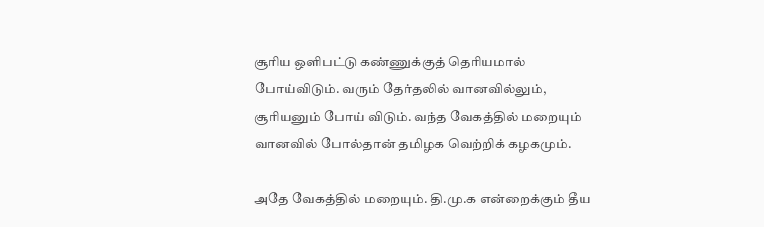சூரிய ஒளிபட்டு கண்ணுக்குத் தெரியமால் போய்விடும். வரும் தேர்தலில் வானவில்லும், சூரியனும் போய் விடும். வந்த வேகத்தில் மறையும் வானவில் போல்தான் தமிழக வெற்றிக் கழகமும்.

அதே வேகத்தில் மறையும். தி.மு.க என்றைக்கும் தீய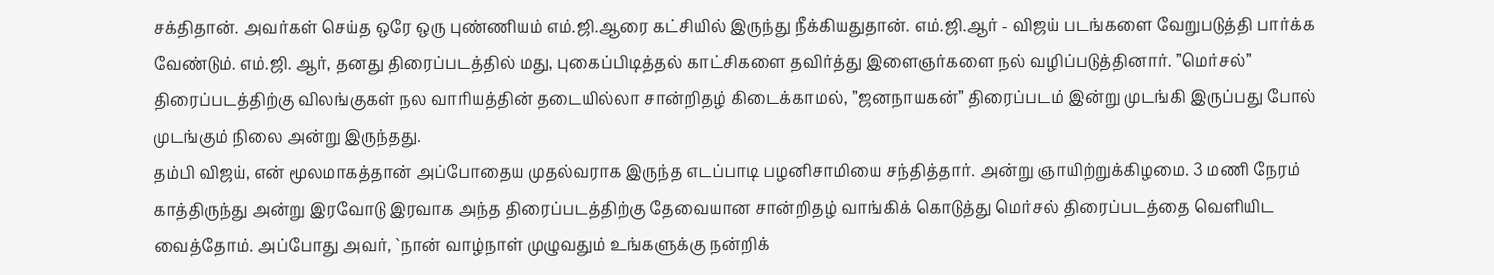சக்திதான். அவர்கள் செய்த ஒரே ஒரு புண்ணியம் எம்.ஜி.ஆரை கட்சியில் இருந்து நீக்கியதுதான். எம்.ஜி.ஆர் - விஜய் படங்களை வேறுபடுத்தி பார்க்க வேண்டும். எம்.ஜி. ஆர், தனது திரைப்படத்தில் மது, புகைப்பிடித்தல் காட்சிகளை தவிர்த்து இளைஞர்களை நல் வழிப்படுத்தினார். ”மெர்சல்” திரைப்படத்திற்கு விலங்குகள் நல வாரியத்தின் தடையில்லா சான்றிதழ் கிடைக்காமல், ”ஜனநாயகன்” திரைப்படம் இன்று முடங்கி இருப்பது போல் முடங்கும் நிலை அன்று இருந்தது.
தம்பி விஜய், என் மூலமாகத்தான் அப்போதைய முதல்வராக இருந்த எடப்பாடி பழனிசாமியை சந்தித்தார். அன்று ஞாயிற்றுக்கிழமை. 3 மணி நேரம் காத்திருந்து அன்று இரவோடு இரவாக அந்த திரைப்படத்திற்கு தேவையான சான்றிதழ் வாங்கிக் கொடுத்து மெர்சல் திரைப்படத்தை வெளியிட வைத்தோம். அப்போது அவர், `நான் வாழ்நாள் முழுவதும் உங்களுக்கு நன்றிக்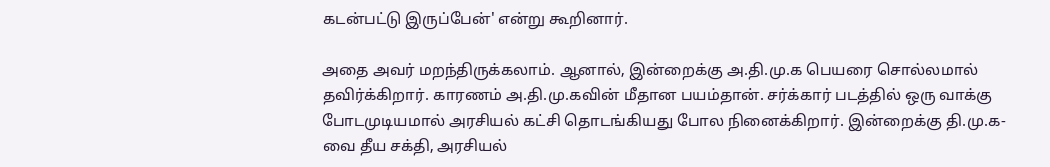கடன்பட்டு இருப்பேன்' என்று கூறினார்.

அதை அவர் மறந்திருக்கலாம். ஆனால், இன்றைக்கு அ.தி.மு.க பெயரை சொல்லமால் தவிர்க்கிறார். காரணம் அ.தி.மு.கவின் மீதான பயம்தான். சர்க்கார் படத்தில் ஒரு வாக்கு போடமுடியமால் அரசியல் கட்சி தொடங்கியது போல நினைக்கிறார். இன்றைக்கு தி.மு.க-வை தீய சக்தி, அரசியல்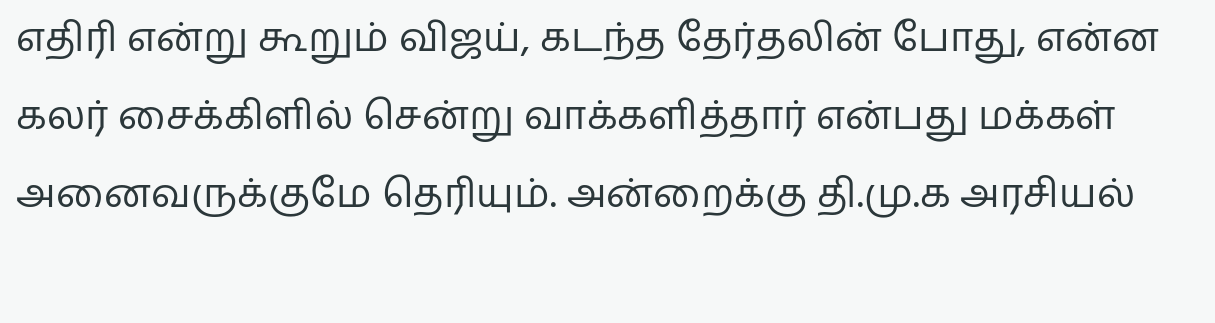எதிரி என்று கூறும் விஜய், கடந்த தேர்தலின் போது, என்ன கலர் சைக்கிளில் சென்று வாக்களித்தார் என்பது மக்கள் அனைவருக்குமே தெரியும். அன்றைக்கு தி.மு.க அரசியல்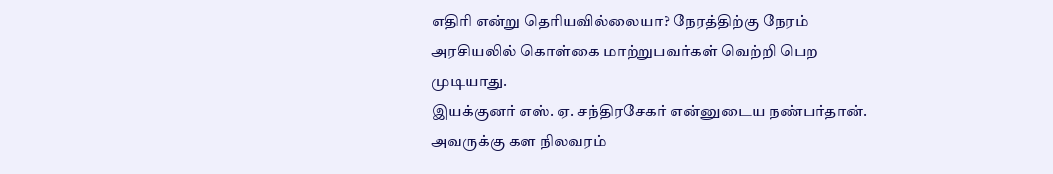எதிரி என்று தெரியவில்லையா? நேரத்திற்கு நேரம் அரசியலில் கொள்கை மாற்றுபவர்கள் வெற்றி பெற முடியாது.
இயக்குனர் எஸ். ஏ. சந்திரசேகர் என்னுடைய நண்பர்தான். அவருக்கு கள நிலவரம்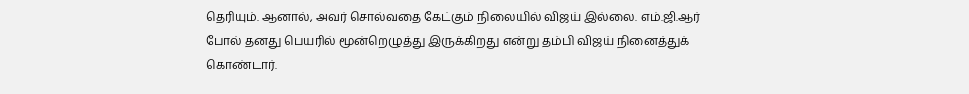தெரியும். ஆனால், அவர் சொல்வதை கேட்கும் நிலையில் விஜய் இல்லை. எம்.ஜி.ஆர் போல் தனது பெயரில் மூன்றெழுத்து இருக்கிறது என்று தம்பி விஜய் நினைத்துக் கொண்டார்.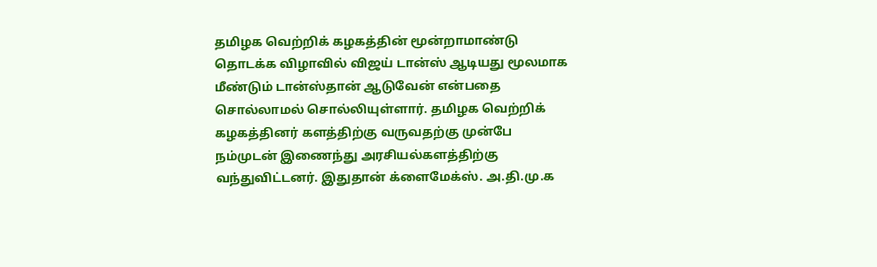தமிழக வெற்றிக் கழகத்தின் மூன்றாமாண்டு தொடக்க விழாவில் விஜய் டான்ஸ் ஆடியது மூலமாக மீண்டும் டான்ஸ்தான் ஆடுவேன் என்பதை சொல்லாமல் சொல்லியுள்ளார். தமிழக வெற்றிக் கழகத்தினர் களத்திற்கு வருவதற்கு முன்பே நம்முடன் இணைந்து அரசியல்களத்திற்கு வந்துவிட்டனர். இதுதான் க்ளைமேக்ஸ். அ.தி.மு.க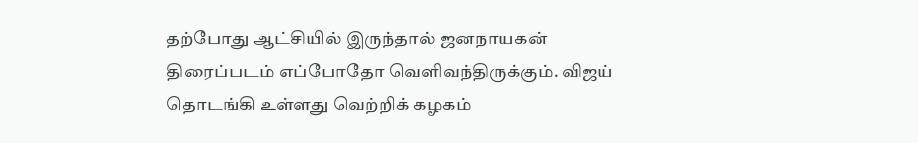தற்போது ஆட்சியில் இருந்தால் ஜனநாயகன் திரைப்படம் எப்போதோ வெளிவந்திருக்கும். விஜய் தொடங்கி உள்ளது வெற்றிக் கழகம்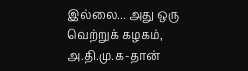இல்லை... அது ஒரு வெற்றுக் கழகம், அ.தி.மு.க-தான்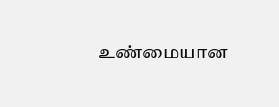உண்மையான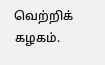வெற்றிக் கழகம்.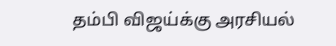தம்பி விஜய்க்கு அரசியல்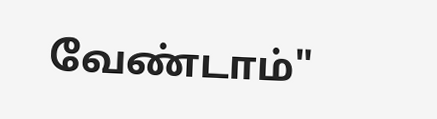வேண்டாம்"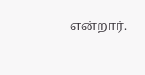என்றார்.